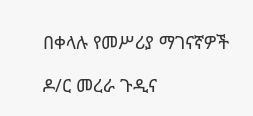በቀላሉ የመሥሪያ ማገናኛዎች

ዶ/ር መረራ ጉዲና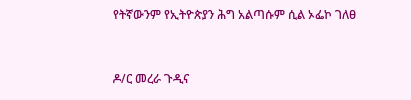የትኛውንም የኢትዮጵያን ሕግ አልጣሱም ሲል ኦፌኮ ገለፀ


ዶ/ር መረራ ጉዲና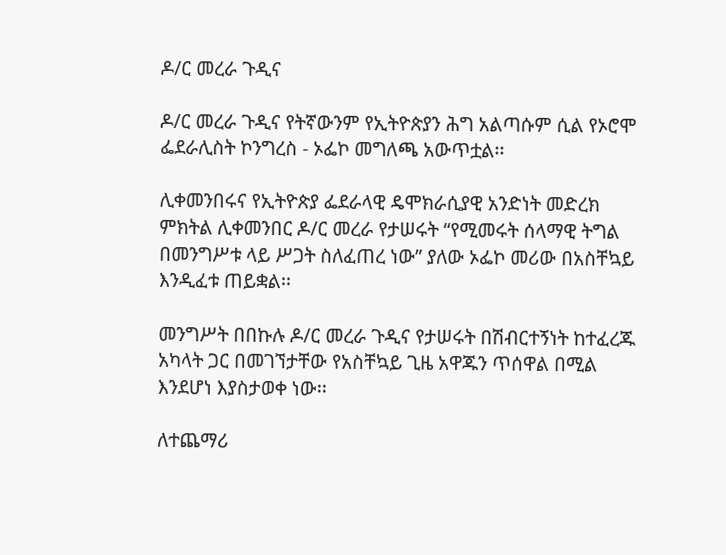ዶ/ር መረራ ጉዲና

ዶ/ር መረራ ጉዲና የትኛውንም የኢትዮጵያን ሕግ አልጣሱም ሲል የኦሮሞ ፌደራሊስት ኮንግረስ - ኦፌኮ መግለጫ አውጥቷል፡፡

ሊቀመንበሩና የኢትዮጵያ ፌደራላዊ ዴሞክራሲያዊ አንድነት መድረክ ምክትል ሊቀመንበር ዶ/ር መረራ የታሠሩት “የሚመሩት ሰላማዊ ትግል በመንግሥቱ ላይ ሥጋት ስለፈጠረ ነው” ያለው ኦፌኮ መሪው በአስቸኳይ እንዲፈቱ ጠይቋል፡፡

መንግሥት በበኩሉ ዶ/ር መረራ ጉዲና የታሠሩት በሽብርተኝነት ከተፈረጁ አካላት ጋር በመገኘታቸው የአስቸኳይ ጊዜ አዋጁን ጥሰዋል በሚል እንደሆነ እያስታወቀ ነው፡፡

ለተጨማሪ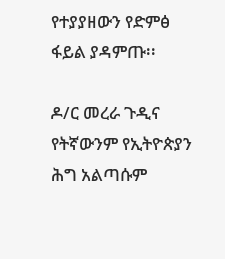የተያያዘውን የድምፅ ፋይል ያዳምጡ፡፡

ዶ/ር መረራ ጉዲና የትኛውንም የኢትዮጵያን ሕግ አልጣሱም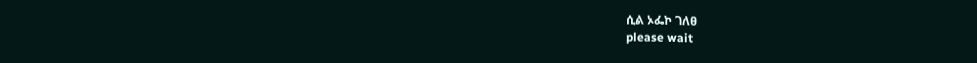ሲል ኦፌኮ ገለፀ
please wait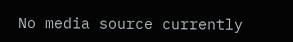No media source currently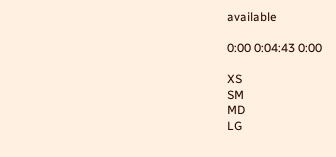available

0:00 0:04:43 0:00

XS
SM
MD
LG